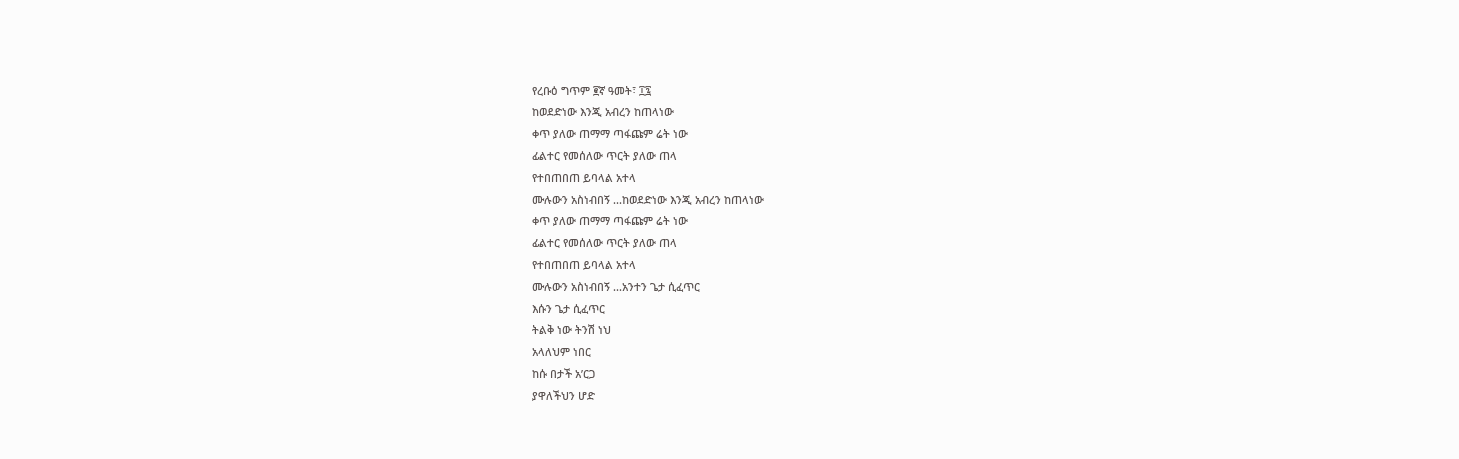የረቡዕ ግጥም ፪ኛ ዓመት፣ ፲፯
ከወደድነው እንጂ አብረን ከጠላነው
ቀጥ ያለው ጠማማ ጣፋጩም ሬት ነው
ፊልተር የመሰለው ጥርት ያለው ጠላ
የተበጠበጠ ይባላል አተላ
ሙሉውን አስነብበኝ ...ከወደድነው እንጂ አብረን ከጠላነው
ቀጥ ያለው ጠማማ ጣፋጩም ሬት ነው
ፊልተር የመሰለው ጥርት ያለው ጠላ
የተበጠበጠ ይባላል አተላ
ሙሉውን አስነብበኝ ...አንተን ጌታ ሲፈጥር
እሱን ጌታ ሲፈጥር
ትልቅ ነው ትንሽ ነህ
አላለህም ነበር
ከሱ በታች አ’ርጋ
ያዋለችህን ሆድ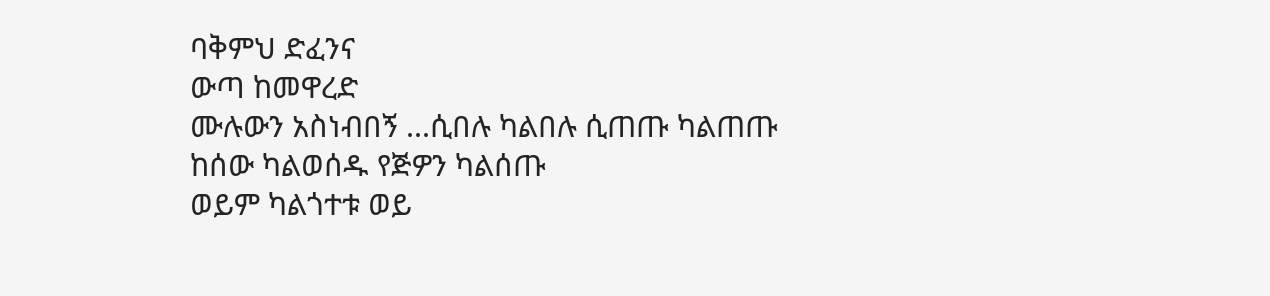ባቅምህ ድፈንና
ውጣ ከመዋረድ
ሙሉውን አስነብበኝ ...ሲበሉ ካልበሉ ሲጠጡ ካልጠጡ
ከሰው ካልወሰዱ የጅዎን ካልሰጡ
ወይም ካልጎተቱ ወይ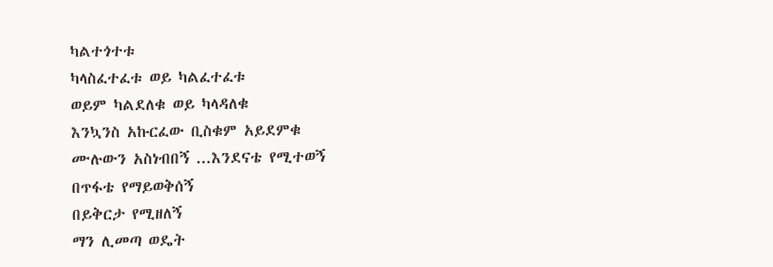ካልተጎተቱ
ካላስፈተፈቱ ወይ ካልፈተፈቱ
ወይም ካልደለቁ ወይ ካላዳለቁ
እንኳንስ አኩርፈው ቢስቁም አይደምቁ
ሙሉውን አስነብበኝ ...እንደናቴ የሚተወኝ
በጥፋቴ የማይወቅሰኝ
በይቅርታ የሚዘለኝ
ማን ሊመጣ ወዴት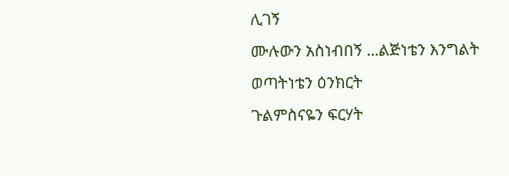ሊገኝ
ሙሉውን አስነብበኝ ...ልጅነቴን እንግልት
ወጣትነቴን ዕንክርት
ጉልምስናዬን ፍርሃት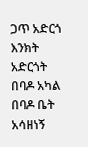ጋጥ አድርጎ እንክት አድርጎት
በባዶ አካል በባዶ ቤት
አሳዘነኝ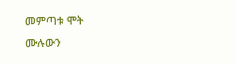መምጣቱ ሞት
ሙሉውን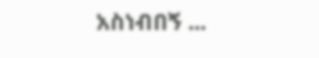አስነብበኝ ...